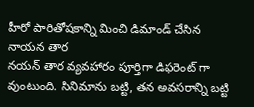హీరో పారితోషకాన్ని మించి డిమాండ్ చేసిన నాయన తార
నయన్ తార వ్యవహారం పూర్తిగా డిఫరెంట్ గా వుంటుంది. సినిమాను బట్టి, తన అవసరాన్ని బట్టి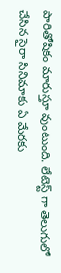పారితోషికం మారుస్తూ వుంటుంది. లేటెస్ట్ గా తెలుగులో చేసిన సైరా సినిమాకు ఏ మేరకు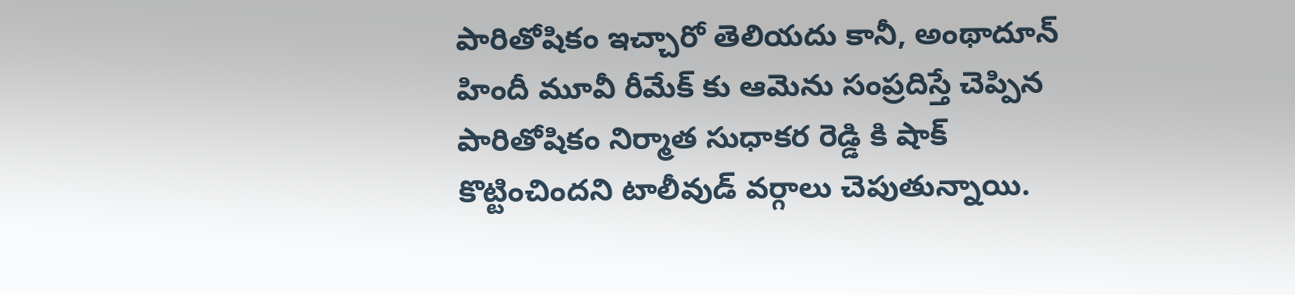పారితోషికం ఇచ్చారో తెలియదు కానీ, అంథాదూన్ హిందీ మూవీ రీమేక్ కు ఆమెను సంప్రదిస్తే చెప్పిన పారితోషికం నిర్మాత సుధాకర రెడ్డి కి షాక్ కొట్టించిందని టాలీవుడ్ వర్గాలు చెపుతున్నాయి.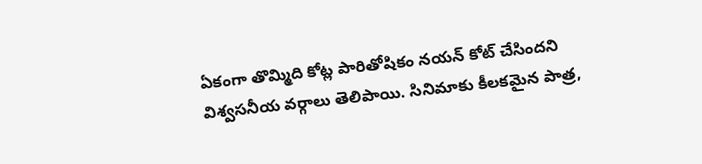ఏకంగా తొమ్మిది కోట్ల పారితోషికం నయన్ కోట్ చేసిందని విశ్వసనీయ వర్గాలు తెలిపాయి. సినిమాకు కీలకమైన పాత్ర,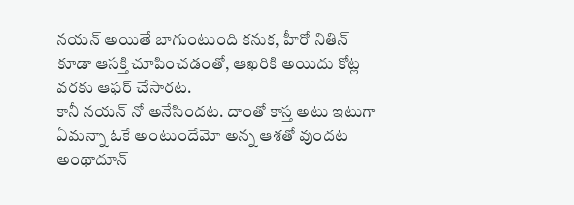నయన్ అయితే బాగుంటుంది కనుక, హీరో నితిన్ కూడా ఆసక్తి చూపించడంతో, ఆఖరికి అయిదు కోట్ల వరకు ఆఫర్ చేసారట.
కానీ నయన్ నో అనేసిందట. దాంతో కాస్త అటు ఇటుగా ఏమన్నా ఓకే అంటుందేమో అన్న ఆశతో వుందట అంథాదూన్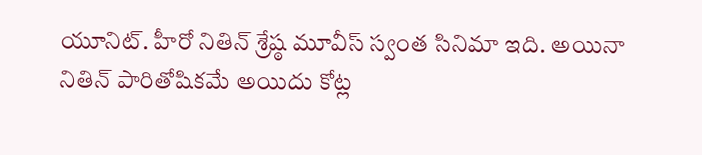యూనిట్. హీరో నితిన్ శ్రేష్ఠ మూవీస్ స్వంత సినిమా ఇది. అయినా నితిన్ పారితోషికమే అయిదు కోట్ల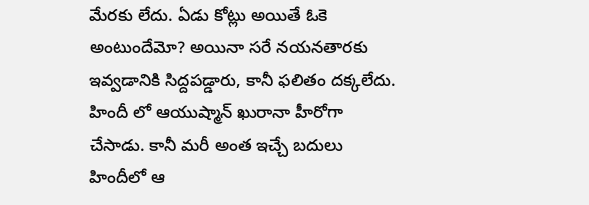మేరకు లేదు. ఏడు కోట్లు అయితే ఓకె అంటుందేమో? అయినా సరే నయనతారకు ఇవ్వడానికి సిద్దపడ్డారు, కానీ ఫలితం దక్కలేదు. హిందీ లో ఆయుష్మాన్ ఖురానా హీరోగా చేసాడు. కానీ మరీ అంత ఇచ్చే బదులు హిందీలో ఆ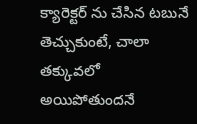క్యారెక్టర్ ను చేసిన టబునే తెచ్చుకుంటే, చాలా తక్కువలో అయిపోతుందనే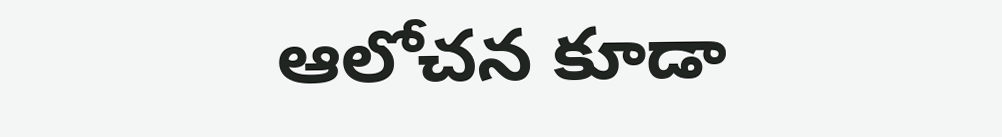ఆలోచన కూడా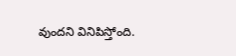వుందని వినిపిస్తోంది.